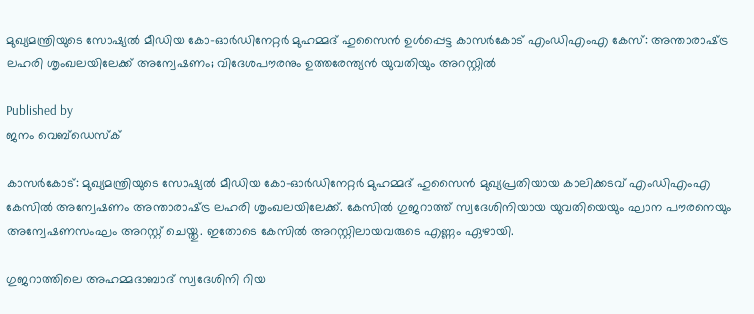മുഖ്യമന്ത്രിയുടെ സോഷ്യൽ മീഡിയ കോ–ഓർഡിനേറ്റർ മുഹമ്മദ് ഹുസൈൻ ഉൾപ്പെട്ട കാസർകോട് എംഡിഎംഎ കേസ്: അന്താരാഷ്‌ട്ര ലഹരി ശൃംഖലയിലേക്ക് അന്വേഷണം; വിദേശപൗരനും ഉത്തരേന്ത്യൻ യുവതിയും അറസ്റ്റിൽ

Published by
ജനം വെബ്‌ഡെസ്ക്

കാസർകോട്: മുഖ്യമന്ത്രിയുടെ സോഷ്യൽ മീഡിയ കോ–ഓർഡിനേറ്റർ മുഹമ്മദ് ഹുസൈൻ മുഖ്യപ്രതിയായ കാലിക്കടവ് എംഡിഎംഎ കേസിൽ അന്വേഷണം അന്താരാഷ്‌ട്ര ലഹരി ശൃംഖലയിലേക്ക്. കേസിൽ ഗുജറാത്ത് സ്വദേശിനിയായ യുവതിയെയും ഘാന പൗരനെയും അന്വേഷണസംഘം അറസ്റ്റ് ചെയ്തു. ഇതോടെ കേസിൽ അറസ്റ്റിലായവരുടെ എണ്ണം ഏഴായി.

ഗുജറാത്തിലെ അഹമ്മദാബാദ് സ്വദേശിനി റിയ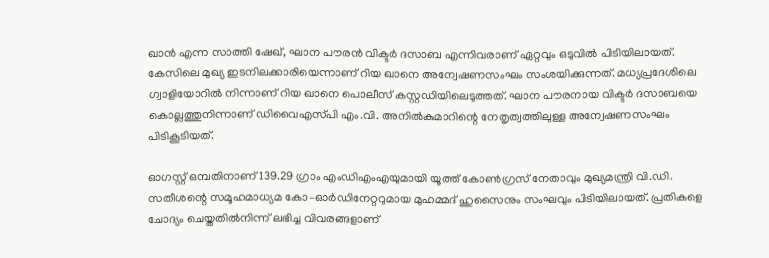ഖാൻ എന്ന സാത്തി ഷേഖ്, ഘാന പൗരൻ വിക്ടർ ദസാബ എന്നിവരാണ് ഏറ്റവും ഒടുവിൽ പിടിയിലായത്. കേസിലെ മുഖ്യ ഇടനിലക്കാരിയെന്നാണ് റിയ ഖാനെ അന്വേഷണസംഘം സംശയിക്കുന്നത്. മധ്യപ്രദേശിലെ ഗ്വാളിയോറിൽ നിന്നാണ് റിയ ഖാനെ പൊലീസ് കസ്റ്റഡിയിലെടുത്തത്. ഘാന പൗരനായ വിക്ടർ ദസാബയെ കൊല്ലത്തുനിന്നാണ് ഡിവൈഎസ്‌പി എം.വി. അനിൽകുമാറിന്റെ നേതൃത്വത്തിലുള്ള അന്വേഷണസംഘം പിടികൂടിയത്.

ഓഗസ്റ്റ് ഒമ്പതിനാണ് 139.29 ഗ്രാം എംഡിഎംഎയുമായി യൂത്ത് കോൺഗ്രസ് നേതാവും മുഖ്യമന്ത്രി വി.ഡി. സതീശന്റെ സമൂഹമാധ്യമ കോ–ഓർഡിനേറ്ററുമായ മുഹമ്മദ് ഹുസൈനും സംഘവും പിടിയിലായത്. പ്രതികളെ ചോദ്യം ചെയ്തതിൽനിന്ന് ലഭിച്ച വിവരങ്ങളാണ്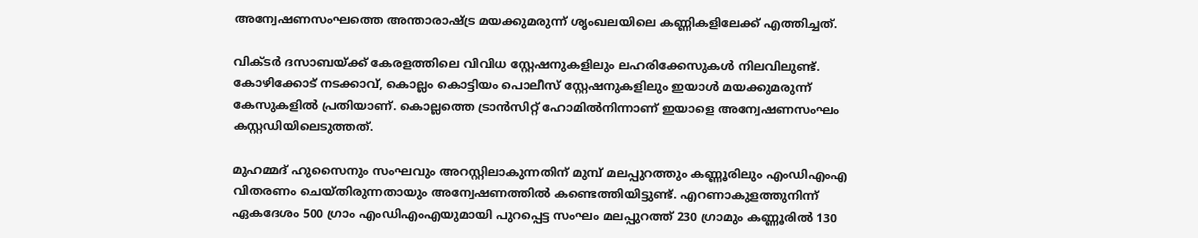അന്വേഷണസംഘത്തെ അന്താരാഷ്‌ട്ര മയക്കുമരുന്ന് ശൃംഖലയിലെ കണ്ണികളിലേക്ക് എത്തിച്ചത്.

വിക്ടർ ദസാബയ്‌ക്ക് കേരളത്തിലെ വിവിധ സ്റ്റേഷനുകളിലും ലഹരിക്കേസുകൾ നിലവിലുണ്ട്. കോഴിക്കോട് നടക്കാവ്, കൊല്ലം കൊട്ടിയം പൊലീസ് സ്റ്റേഷനുകളിലും ഇയാൾ മയക്കുമരുന്ന് കേസുകളിൽ പ്രതിയാണ്. കൊല്ലത്തെ ട്രാൻസിറ്റ് ഹോമിൽനിന്നാണ് ഇയാളെ അന്വേഷണസംഘം കസ്റ്റഡിയിലെടുത്തത്.

മുഹമ്മദ് ഹുസൈനും സംഘവും അറസ്റ്റിലാകുന്നതിന് മുമ്പ് മലപ്പുറത്തും കണ്ണൂരിലും എംഡിഎംഎ വിതരണം ചെയ്തിരുന്നതായും അന്വേഷണത്തിൽ കണ്ടെത്തിയിട്ടുണ്ട്. എറണാകുളത്തുനിന്ന് ഏകദേശം 500 ഗ്രാം എംഡിഎംഎയുമായി പുറപ്പെട്ട സംഘം മലപ്പുറത്ത് 230 ഗ്രാമും കണ്ണൂരിൽ 130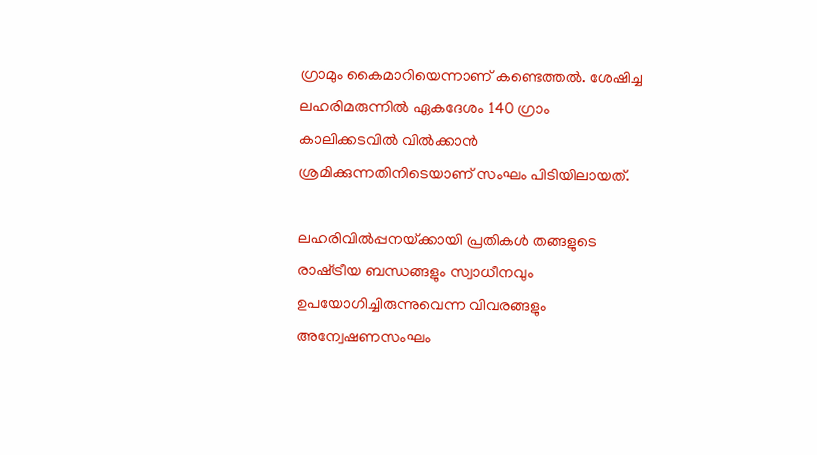ഗ്രാമും കൈമാറിയെന്നാണ് കണ്ടെത്തൽ. ശേഷിച്ച ലഹരിമരുന്നിൽ ഏകദേശം 140 ഗ്രാം കാലിക്കടവിൽ വിൽക്കാൻ ശ്രമിക്കുന്നതിനിടെയാണ് സംഘം പിടിയിലായത്.

ലഹരിവിൽപ്പനയ്‌ക്കായി പ്രതികൾ തങ്ങളുടെ രാഷ്‌ട്രീയ ബന്ധങ്ങളും സ്വാധീനവും ഉപയോഗിച്ചിരുന്നുവെന്ന വിവരങ്ങളും അന്വേഷണസംഘം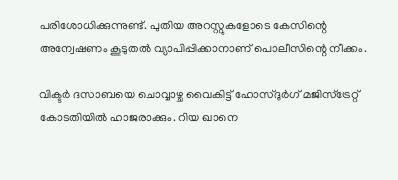പരിശോധിക്കുന്നുണ്ട്. പുതിയ അറസ്റ്റുകളോടെ കേസിന്റെ അന്വേഷണം കൂടുതൽ വ്യാപിപ്പിക്കാനാണ് പൊലീസിന്റെ നീക്കം.

വിക്ടർ ദസാബയെ ചൊവ്വാഴ്ച വൈകിട്ട് ഹോസ്ദുർഗ് മജിസ്ട്രേറ്റ് കോടതിയിൽ ഹാജരാക്കും. റിയ ഖാനെ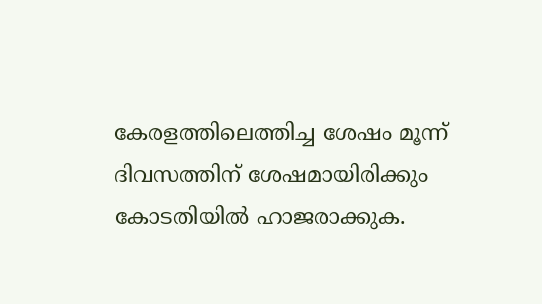കേരളത്തിലെത്തിച്ച ശേഷം മൂന്ന് ദിവസത്തിന് ശേഷമായിരിക്കും കോടതിയിൽ ഹാജരാക്കുക.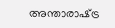അന്താരാഷ്‌ട്ര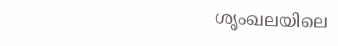ശൃംഖലയിലെ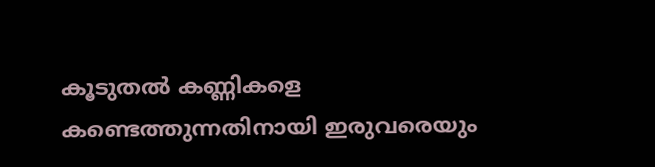കൂടുതൽ കണ്ണികളെ കണ്ടെത്തുന്നതിനായി ഇരുവരെയും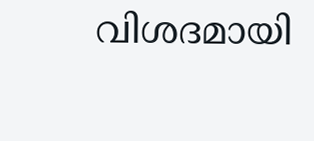വിശദമായി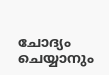ചോദ്യം ചെയ്യാനും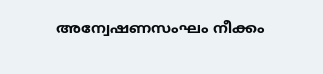അന്വേഷണസംഘം നീക്കം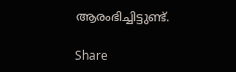ആരംഭിച്ചിട്ടുണ്ട്.

Share